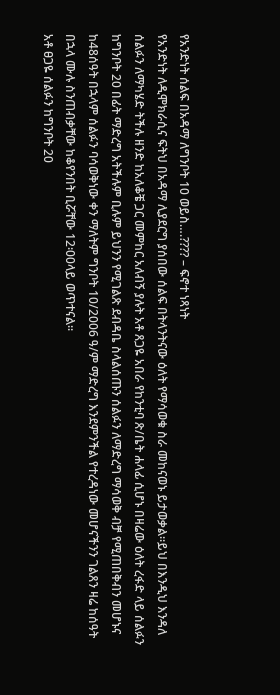የአንድነት ሰልፍ በአዳማ ለግንቦት 10 ወይስ….???? – ፍኖተ ነጻነት
የአንድነት ለዲሞክራሲና ፍትህ በአዳማ ሊያደርግ ያሰበው ሰልፍ በትላንትናው ዕለት የማሳወቁ ስራ መከናወኑ ይታወቃል፡፡ይህ በእንዲህ እንዳለ ሰልፉን ለማካሄድ ትችሉ ዘንድ ከአለቆቼ ጋር መምከር አለብኝ ያሉት አቶ ጸጋዬ አበራ የከንቲባ ጽ/ቤት ሐላፊ ሲሆኑ በዛሬው ዕለት ረፋድ ላይ ሰልፉን ከግንቦት 20 በፊት ማድረግ አትችሉም ቢሉም ይህንን የሚገልጽ ደብዳቤ ስላልሰጡን ሰልፉን ለማድረግ ማሳወቅ ብቻ የሚጠበቅብን መሆኑና ከ48ሰዓት በኋላም ሰልፉን ባሳወቅነው ቀን ማለትም ግንቦት 10/2006 ዓ/ም ማድረግ እንደምንችል የተረዳነው መሆናችንን ገልጸን ዛሬ ከሰዓት በኋላ ሙሉ ስንጠብቃቸው ከቆየንበት ቢሯቸው 12፡00ላይ ወጥተናል፡፡
አቶ ፀጋዬ ሰልፉን ከግንቦት 20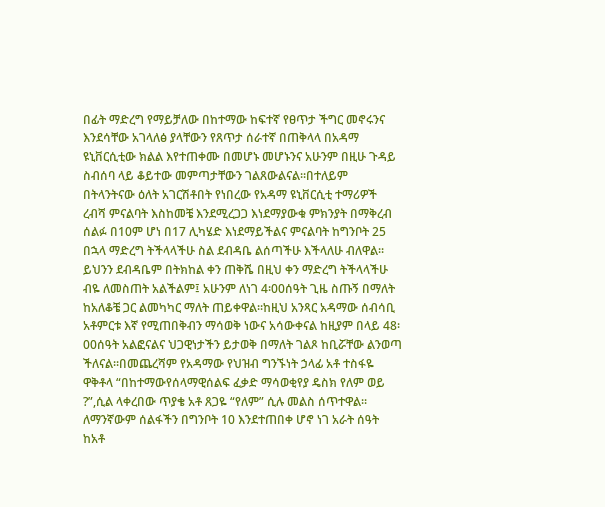በፊት ማድረግ የማይቻለው በከተማው ከፍተኛ የፀጥታ ችግር መኖሩንና እንደሳቸው አገላለፅ ያላቸውን የጸጥታ ሰራተኛ በጠቅላላ በአዳማ ዩኒቨርሲቲው ክልል እየተጠቀሙ በመሆኑ መሆኑንና አሁንም በዚሁ ጉዳይ ስብሰባ ላይ ቆይተው መምጣታቸውን ገልጸውልናል፡፡በተለይም በትላንትናው ዕለት አገርሽቶበት የነበረው የአዳማ ዩኒቨርሲቲ ተማሪዎች ረብሻ ምናልባት እስከመቼ እንደሚረጋጋ እነደማያውቁ ምክንያት በማቅረብ ሰልፉ በ10ም ሆነ በ17 ሊካሄድ እነደማይችልና ምናልባት ከግንቦት 25 በኋላ ማድረግ ትችላላችሁ ስል ደብዳቤ ልሰጣችሁ እችላለሁ ብለዋል፡፡
ይህንን ደብዳቤም በትክከል ቀን ጠቅሼ በዚህ ቀን ማድረግ ትችላላችሁ ብዬ ለመስጠት አልችልም፤ አሁንም ለነገ 4፡00ሰዓት ጊዜ ስጡኝ በማለት ከአለቆቼ ጋር ልመካካር ማለት ጠይቀዋል፡፡ከዚህ አንጻር አዳማው ሰብሳቢ አቶምርቱ እኛ የሚጠበቅብን ማሳወቅ ነውና አሳውቀናል ከዚያም በላይ 48፡00ሰዓት አልፎናልና ህጋዊነታችን ይታወቅ በማለት ገልጾ ከቢሯቸው ልንወጣ ችለናል፡፡በመጨረሻም የአዳማው የህዝብ ግንኙነት ኃላፊ አቶ ተስፋዬ ዋቅቶላ “በከተማውየሰላማዊሰልፍ ፈቃድ ማሳወቂየያ ዴስክ የለም ወይ ?”,ሲል ላቀረበው ጥያቄ አቶ ጸጋዬ “የለም” ሲሉ መልስ ሰጥተዋል፡፡
ለማንኛውም ሰልፋችን በግንቦት 10 እንደተጠበቀ ሆኖ ነገ አራት ሰዓት ከአቶ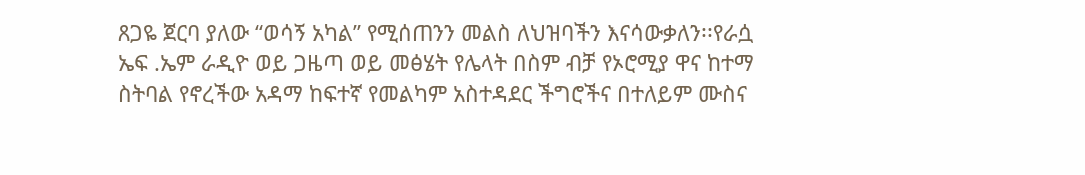ጸጋዬ ጀርባ ያለው “ወሳኝ አካል” የሚሰጠንን መልስ ለህዝባችን እናሳውቃለን፡፡የራሷ ኤፍ .ኤም ራዲዮ ወይ ጋዜጣ ወይ መፅሄት የሌላት በስም ብቻ የኦሮሚያ ዋና ከተማ ስትባል የኖረችው አዳማ ከፍተኛ የመልካም አስተዳደር ችግሮችና በተለይም ሙስና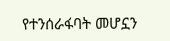የተንሰራፋባት መሆኗን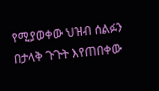የሚያወቀው ህዝብ ሰልፉን በታላቅ ጉጉት እየጠበቀው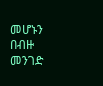መሆኑን በብዙ መንገድ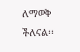ለማወቅ ችለናል፡፡